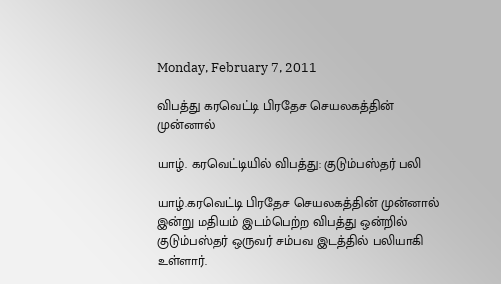Monday, February 7, 2011

விபத்து கரவெட்டி பிரதேச செயலகத்தின் முன்னால்

யாழ். கரவெட்டியில் விபத்து: குடும்பஸ்தர் பலி

யாழ்.கரவெட்டி பிரதேச செயலகத்தின் முன்னால் இன்று மதியம் இடம்பெற்ற விபத்து ஒன்றில் குடும்பஸ்தர் ஒருவர் சம்பவ இடத்தில் பலியாகி உள்ளார்.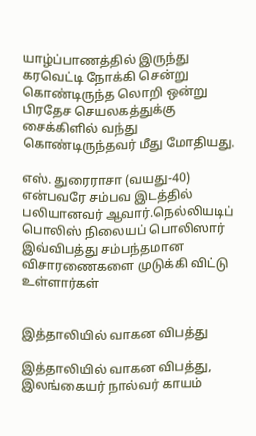யாழ்ப்பாணத்தில் இருந்து கரவெட்டி நோக்கி சென்று கொண்டிருந்த லொறி ஒன்று பிரதேச செயலகத்துக்கு சைக்கிளில் வந்து கொண்டிருந்தவர் மீது மோதியது.

எஸ். துரைராசா (வயது-40)  என்பவரே சம்பவ இடத்தில் பலியானவர் ஆவார்.நெல்லியடிப் பொலிஸ் நிலையப் பொலிஸார் இவ்விபத்து சம்பந்தமான விசாரணைகளை முடுக்கி விட்டு உள்ளார்கள்


இத்தாலியில் வாகன விபத்து

இத்தாலியில் வாகன விபத்து, இலங்கையர் நால்வர் காயம்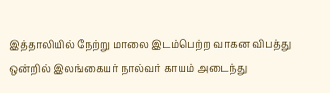இத்தாலியில் நேற்று மாலை இடம்பெற்ற வாகன விபத்து ஒன்றில் இலங்கையர் நால்வர் காயம் அடைந்து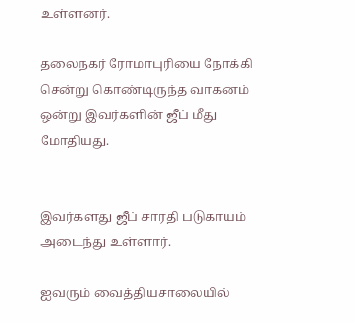உள்ளனர்.

தலைநகர் ரோமாபுரியை நோக்கி சென்று கொண்டிருந்த வாகனம் ஒன்று இவர்களின் ஜீப் மீது மோதியது.


இவர்களது ஜீப் சாரதி படுகாயம் அடைந்து உள்ளார்.

ஐவரும் வைத்தியசாலையில்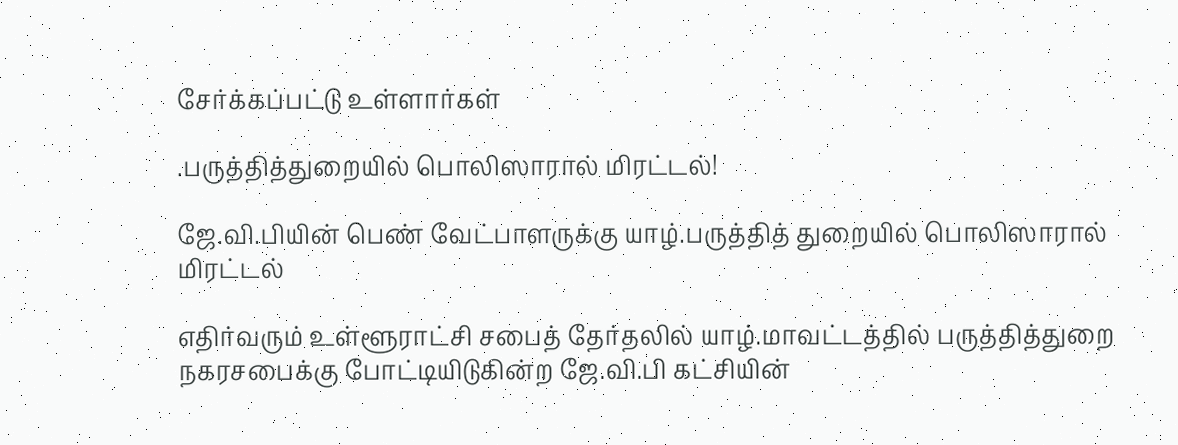சேர்க்கப்பட்டு உள்ளார்கள்

.பருத்தித்துறையில் பொலிஸாரால் மிரட்டல்!

ஜே.வி.பியின் பெண் வேட்பாளருக்கு யாழ்.பருத்தித் துறையில் பொலிஸாரால் மிரட்டல்

எதிர்வரும் உள்ளூராட்சி சபைத் தேர்தலில் யாழ்.மாவட்டத்தில் பருத்தித்துறை நகரசபைக்கு போட்டியிடுகின்ற ஜே.வி.பி கட்சியின்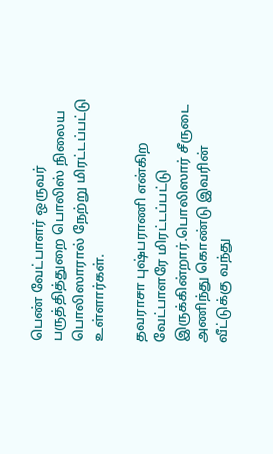பெண் வேட்பாளர் ஒருவர் பருத்தித்துறை பொலிஸ் நிலைய பொலிஸாரால் நேற்று மிரட்டப்பட்டு உள்ளார்கள்.

தவராசா புஷ்பராணி என்கிற வேட்பாளரே மிரட்டப்பட்டு இருக்கின்றார்.பொலிஸார் சீருடை அணிந்து கொண்டு இவரின் வீட்டுக்கு வந்து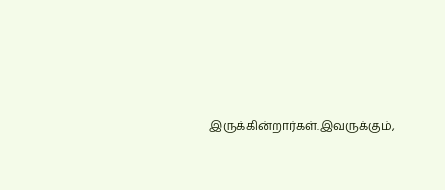இருக்கின்றார்கள்.இவருக்கும்,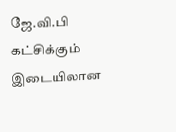ஜே.வி.பி கட்சிக்கும் இடையிலான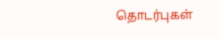தொடர்புகள்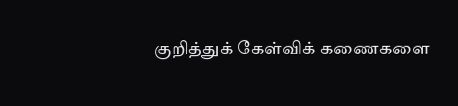குறித்துக் கேள்விக் கணைகளை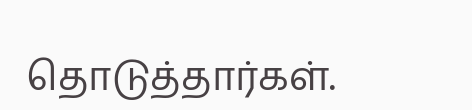தொடுத்தார்கள்.